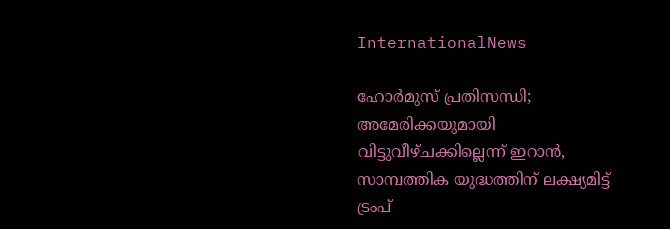InternationalNews

ഹോര്‍മുസ് പ്രതിസന്ധി; അമേരിക്കയുമായി വിട്ടുവീഴ്ചക്കില്ലെന്ന് ഇറാന്‍, സാമ്പത്തിക യുദ്ധത്തിന് ലക്ഷ്യമിട്ട് ട്രംപ്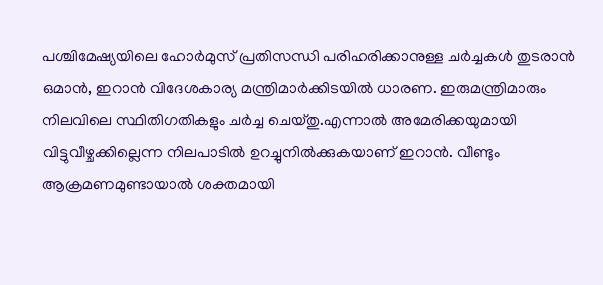പശ്ചിമേഷ്യയിലെ ഹോര്‍മുസ് പ്രതിസന്ധി പരിഹരിക്കാനുള്ള ചര്‍ച്ചകള്‍ തുടരാന്‍ ഒമാന്‍, ഇറാന്‍ വിദേശകാര്യ മന്ത്രിമാര്‍ക്കിടയില്‍ ധാരണ. ഇരുമന്ത്രിമാരും നിലവിലെ സ്ഥിതിഗതികളും ചര്‍ച്ച ചെയ്തു.എന്നാല്‍ അമേരിക്കയുമായി വിട്ടുവീഴ്ചക്കില്ലെന്ന നിലപാടില്‍ ഉറച്ചുനില്‍ക്കുകയാണ് ഇറാന്‍. വീണ്ടും ആക്രമണമുണ്ടായാല്‍ ശക്തമായി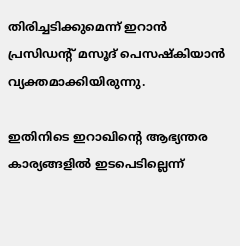തിരിച്ചടിക്കുമെന്ന് ഇറാന്‍ പ്രസിഡന്റ് മസൂദ് പെസഷ്‌കിയാന്‍ വ്യക്തമാക്കിയിരുന്നു.

ഇതിനിടെ ഇറാഖിന്റെ ആഭ്യന്തര കാര്യങ്ങളില്‍ ഇടപെടില്ലെന്ന്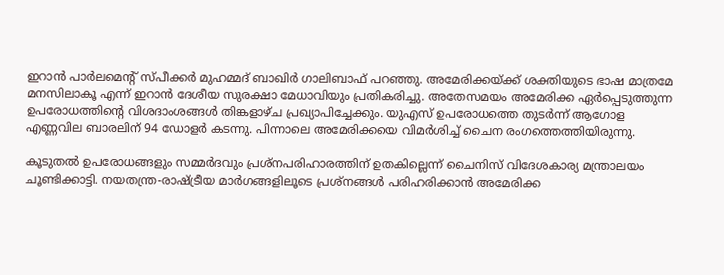ഇറാന്‍ പാര്‍ലമെന്റ് സ്പീക്കര്‍ മുഹമ്മദ് ബാഖിര്‍ ഗാലിബാഫ് പറഞ്ഞു. അമേരിക്കയ്ക്ക് ശക്തിയുടെ ഭാഷ മാത്രമേ മനസിലാകൂ എന്ന് ഇറാന്‍ ദേശീയ സുരക്ഷാ മേധാവിയും പ്രതികരിച്ചു. അതേസമയം അമേരിക്ക ഏര്‍പ്പെടുത്തുന്ന ഉപരോധത്തിന്റെ വിശദാംശങ്ങള്‍ തിങ്കളാഴ്ച പ്രഖ്യാപിച്ചേക്കും. യുഎസ് ഉപരോധത്തെ തുടര്‍ന്ന് ആഗോള എണ്ണവില ബാരലിന് 94 ഡോളര്‍ കടന്നു. പിന്നാലെ അമേരിക്കയെ വിമര്‍ശിച്ച് ചൈന രംഗത്തെത്തിയിരുന്നു.

കൂടുതല്‍ ഉപരോധങ്ങളും സമ്മര്‍ദവും പ്രശ്‌നപരിഹാരത്തിന് ഉതകില്ലെന്ന് ചൈനിസ് വിദേശകാര്യ മന്ത്രാലയം ചൂണ്ടിക്കാട്ടി. നയതന്ത്ര-രാഷ്ട്രീയ മാര്‍ഗങ്ങളിലൂടെ പ്രശ്‌നങ്ങള്‍ പരിഹരിക്കാന്‍ അമേരിക്ക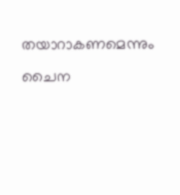തയാറാകണമെന്നും ചൈന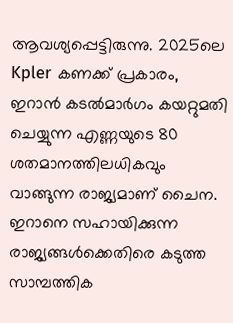ആവശ്യപ്പെട്ടിരുന്നു. 2025ലെ Kpler കണക്ക് പ്രകാരം, ഇറാന്‍ കടല്‍മാര്‍ഗം കയറ്റുമതി ചെയ്യുന്ന എണ്ണയുടെ 80 ശതമാനത്തിലധികവും വാങ്ങുന്ന രാജ്യമാണ് ചൈന. ഇറാനെ സഹായിക്കുന്ന രാജ്യങ്ങള്‍ക്കെതിരെ കടുത്ത സാമ്പത്തിക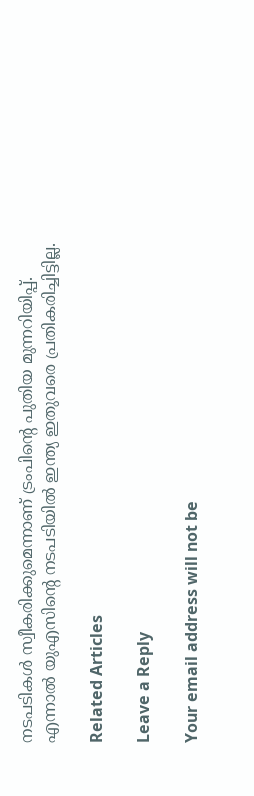നടപടികള്‍ സ്വീകരിക്കുമെന്നാണ് ട്രംപിന്റെ പുതിയ മുന്നറിയിപ്പ്. എന്നാല്‍ യുഎസിന്റെ നടപടിയില്‍ ഇന്ത്യ ഇതുവരെ പ്രതികരിച്ചിട്ടില്ല.

Related Articles

Leave a Reply

Your email address will not be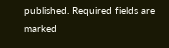published. Required fields are marked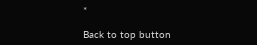*

Back to top button